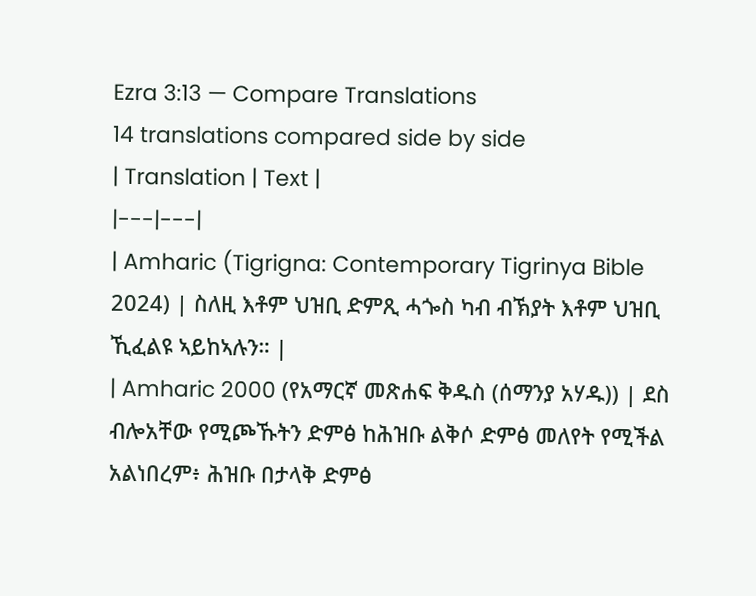Ezra 3:13 — Compare Translations
14 translations compared side by side
| Translation | Text |
|---|---|
| Amharic (Tigrigna: Contemporary Tigrinya Bible 2024) | ስለዚ እቶም ህዝቢ ድምጺ ሓጐስ ካብ ብኽያት እቶም ህዝቢ ኺፈልዩ ኣይከኣሉን። |
| Amharic 2000 (የአማርኛ መጽሐፍ ቅዱስ (ሰማንያ አሃዱ)) | ደስ ብሎአቸው የሚጮኹትን ድምፅ ከሕዝቡ ልቅሶ ድምፅ መለየት የሚችል አልነበረም፥ ሕዝቡ በታላቅ ድምፅ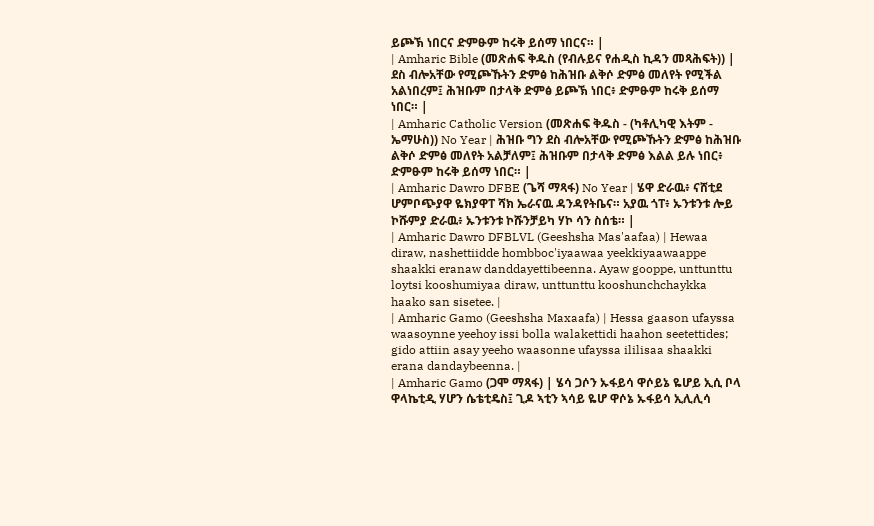ይጮኽ ነበርና ድምፁም ከሩቅ ይሰማ ነበርና። |
| Amharic Bible (መጽሐፍ ቅዱስ (የብሉይና የሐዲስ ኪዳን መጻሕፍት)) | ደስ ብሎአቸው የሚጮኹትን ድምፅ ከሕዝቡ ልቅሶ ድምፅ መለየት የሚችል አልነበረም፤ ሕዝቡም በታላቅ ድምፅ ይጮኽ ነበር፥ ድምፁም ከሩቅ ይሰማ ነበር። |
| Amharic Catholic Version (መጽሐፍ ቅዱስ - (ካቶሊካዊ እትም - ኤማሁስ)) No Year | ሕዝቡ ግን ደስ ብሎአቸው የሚጮኹትን ድምፅ ከሕዝቡ ልቅሶ ድምፅ መለየት አልቻለም፤ ሕዝቡም በታላቅ ድምፅ እልል ይሉ ነበር፥ ድምፁም ከሩቅ ይሰማ ነበር። |
| Amharic Dawro DFBE (ጌሻ ማጻፋ) No Year | ሄዋ ድራዉ፥ ናሸቲደ ሆምቦጭያዋ ዬክያዋፐ ሻክ ኤራናዉ ዳንዳየትቤና። አያዉ ጎፐ፥ ኡንቱንቱ ሎይ ኮሹምያ ድራዉ፥ ኡንቱንቱ ኮሹንቻይካ ሃኮ ሳን ስሰቴ። |
| Amharic Dawro DFBLVL (Geeshsha Mas'aafaa) | Hewaa diraw, nashettiidde hombboc'iyaawaa yeekkiyaawaappe shaakki eranaw danddayettibeenna. Ayaw gooppe, unttunttu loytsi kooshumiyaa diraw, unttunttu kooshunchchaykka haako san sisetee. |
| Amharic Gamo (Geeshsha Maxaafa) | Hessa gaason ufayssa waasoynne yeehoy issi bolla walakettidi haahon seetettides; gido attiin asay yeeho waasonne ufayssa ililisaa shaakki erana dandaybeenna. |
| Amharic Gamo (ጋሞ ማጻፋ) | ሄሳ ጋሶን ኡፋይሳ ዋሶይኔ ዬሆይ ኢሲ ቦላ ዋላኬቲዲ ሃሆን ሴቴቲዴስ፤ ጊዶ ኣቲን ኣሳይ ዬሆ ዋሶኔ ኡፋይሳ ኢሊሊሳ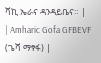ሻኪ ኤራና ዳንዳይቤና። |
| Amharic Gofa GFBEVF (ጌሻ ማፃፋ) |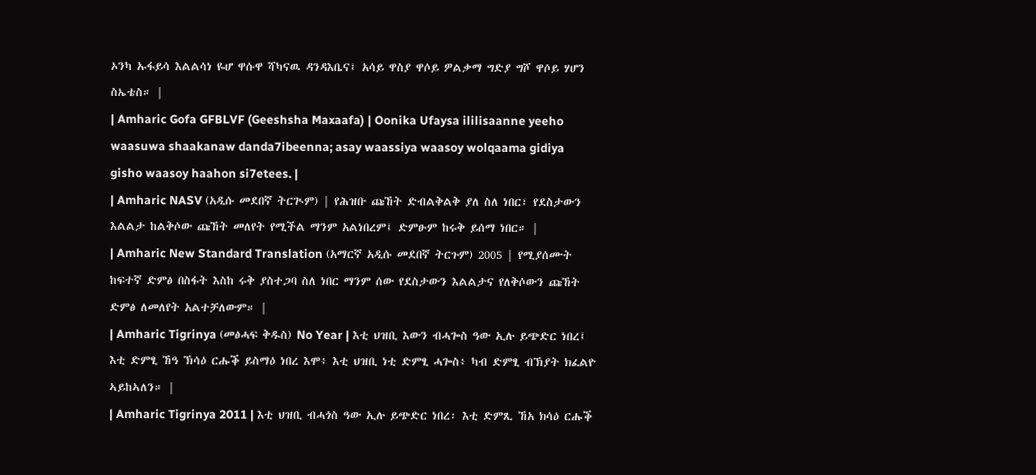ኦንካ ኡፋይሳ እልልሳነ ዬሆ ዋሱዋ ሻካናዉ ዳንዳእቤና፤ አሳይ ዋስያ ዋሶይ ዎልቃማ ግድያ ግሾ ዋሶይ ሃሆን ስኤቴስ። |
| Amharic Gofa GFBLVF (Geeshsha Maxaafa) | Oonika Ufaysa ililisaanne yeeho waasuwa shaakanaw danda7ibeenna; asay waassiya waasoy wolqaama gidiya gisho waasoy haahon si7etees. |
| Amharic NASV (አዲሱ መደበኛ ትርጒም) | የሕዝቡ ጩኸት ድብልቅልቅ ያለ ስለ ነበር፣ የደስታውን እልልታ ከልቅሶው ጩኸት መለየት የሚችል ማንም አልነበረም፤ ድምፁም ከሩቅ ይሰማ ነበር። |
| Amharic New Standard Translation (አማርኛ አዲሱ መደበኛ ትርጉም) 2005 | የሚያሰሙት ከፍተኛ ድምፅ በስፋት እስከ ሩቅ ያስተጋባ ስለ ነበር ማንም ሰው የደስታውን እልልታና የለቅሶውን ጩኸት ድምፅ ለመለየት አልተቻለውም። |
| Amharic Tigrinya (መፅሓፍ ቅዱስ) No Year | እቲ ህዝቢ እውን ብሓጐስ ዓው ኢሉ ይጭድር ነበረ፤ እቲ ድምፂ ኸዓ ኽሳዕ ርሑቕ ይስማዕ ነበረ እሞ፥ እቲ ህዝቢ ነቲ ድምፂ ሓጐስ፥ ካብ ድምፂ ብኽያት ክፈልዮ ኣይከኣለን። |
| Amharic Tigrinya 2011 | እቲ ህዝቢ ብሓጎስ ዓው ኢሉ ይጭድር ነበረ፡ እቲ ድምጺ ኸአ ክሳዕ ርሑቕ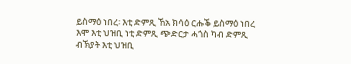ይስማዕ ነበረ፡ እቲ ድምጺ ኸአ ክሳዕ ርሑቕ ይስማዕ ነበረ እሞ እቲ ህዝቢ ነቲ ድምጺ ጭድርታ ሓጎስ ካብ ድምጺ ብኽያት እቲ ህዝቢ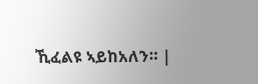ኺፈልዩ ኣይከአለን። |